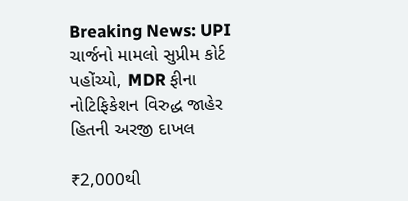Breaking News: UPI ચાર્જનો મામલો સુપ્રીમ કોર્ટ પહોંચ્યો, MDR ફીના નોટિફિકેશન વિરુદ્ધ જાહેર હિતની અરજી દાખલ

₹2,000થી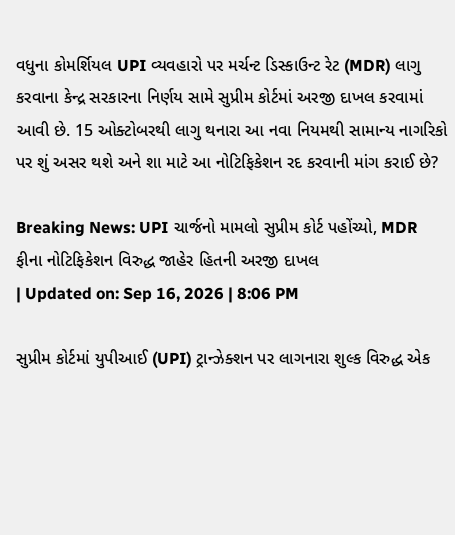વધુના કોમર્શિયલ UPI વ્યવહારો પર મર્ચન્ટ ડિસ્કાઉન્ટ રેટ (MDR) લાગુ કરવાના કેન્દ્ર સરકારના નિર્ણય સામે સુપ્રીમ કોર્ટમાં અરજી દાખલ કરવામાં આવી છે. 15 ઓક્ટોબરથી લાગુ થનારા આ નવા નિયમથી સામાન્ય નાગરિકો પર શું અસર થશે અને શા માટે આ નોટિફિકેશન રદ કરવાની માંગ કરાઈ છે?

Breaking News: UPI ચાર્જનો મામલો સુપ્રીમ કોર્ટ પહોંચ્યો, MDR ફીના નોટિફિકેશન વિરુદ્ધ જાહેર હિતની અરજી દાખલ
| Updated on: Sep 16, 2026 | 8:06 PM

સુપ્રીમ કોર્ટમાં યુપીઆઈ (UPI) ટ્રાન્ઝેક્શન પર લાગનારા શુલ્ક વિરુદ્ધ એક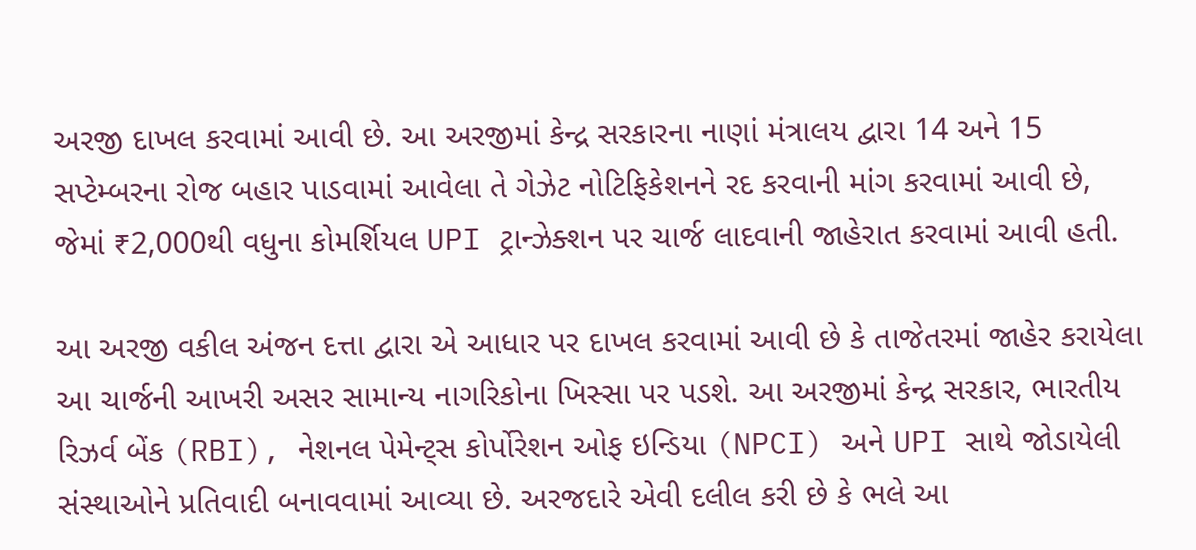અરજી દાખલ કરવામાં આવી છે. આ અરજીમાં કેન્દ્ર સરકારના નાણાં મંત્રાલય દ્વારા 14 અને 15 સપ્ટેમ્બરના રોજ બહાર પાડવામાં આવેલા તે ગેઝેટ નોટિફિકેશનને રદ કરવાની માંગ કરવામાં આવી છે, જેમાં ₹2,000થી વધુના કોમર્શિયલ UPI ટ્રાન્ઝેક્શન પર ચાર્જ લાદવાની જાહેરાત કરવામાં આવી હતી.

આ અરજી વકીલ અંજન દત્તા દ્વારા એ આધાર પર દાખલ કરવામાં આવી છે કે તાજેતરમાં જાહેર કરાયેલા આ ચાર્જની આખરી અસર સામાન્ય નાગરિકોના ખિસ્સા પર પડશે. આ અરજીમાં કેન્દ્ર સરકાર, ભારતીય રિઝર્વ બેંક (RBI), નેશનલ પેમેન્ટ્સ કોર્પોરેશન ઓફ ઇન્ડિયા (NPCI) અને UPI સાથે જોડાયેલી સંસ્થાઓને પ્રતિવાદી બનાવવામાં આવ્યા છે. અરજદારે એવી દલીલ કરી છે કે ભલે આ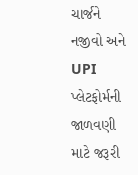ચાર્જને નજીવો અને UPI પ્લેટફોર્મની જાળવણી માટે જરૂરી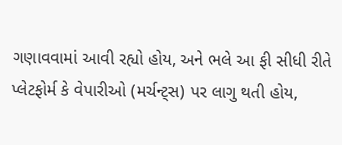ગણાવવામાં આવી રહ્યો હોય, અને ભલે આ ફી સીધી રીતે પ્લેટફોર્મ કે વેપારીઓ (મર્ચન્ટ્સ) પર લાગુ થતી હોય,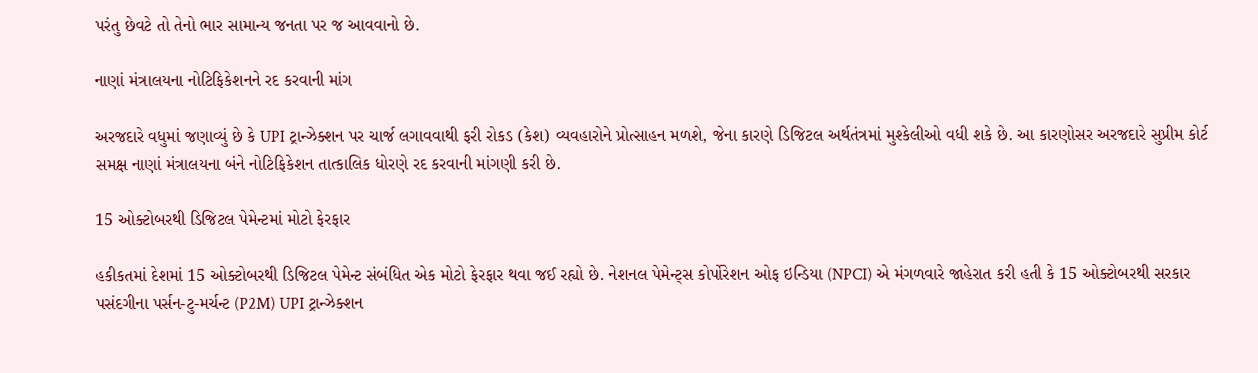પરંતુ છેવટે તો તેનો ભાર સામાન્ય જનતા પર જ આવવાનો છે.

નાણાં મંત્રાલયના નોટિફિકેશનને રદ કરવાની માંગ

અરજદારે વધુમાં જણાવ્યું છે કે UPI ટ્રાન્ઝેક્શન પર ચાર્જ લગાવવાથી ફરી રોકડ (કેશ) વ્યવહારોને પ્રોત્સાહન મળશે, જેના કારણે ડિજિટલ અર્થતંત્રમાં મુશ્કેલીઓ વધી શકે છે. આ કારણોસર અરજદારે સુપ્રીમ કોર્ટ સમક્ષ નાણાં મંત્રાલયના બંને નોટિફિકેશન તાત્કાલિક ધોરણે રદ કરવાની માંગણી કરી છે.

15 ઓક્ટોબરથી ડિજિટલ પેમેન્ટમાં મોટો ફેરફાર

હકીકતમાં દેશમાં 15 ઓક્ટોબરથી ડિજિટલ પેમેન્ટ સંબંધિત એક મોટો ફેરફાર થવા જઈ રહ્યો છે. નેશનલ પેમેન્ટ્સ કોર્પોરેશન ઓફ ઇન્ડિયા (NPCI) એ મંગળવારે જાહેરાત કરી હતી કે 15 ઓક્ટોબરથી સરકાર પસંદગીના પર્સન-ટુ-મર્ચન્ટ (P2M) UPI ટ્રાન્ઝેક્શન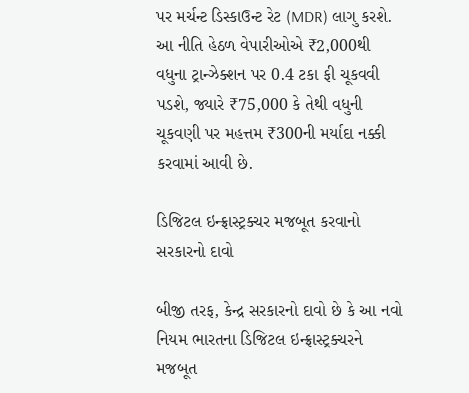પર મર્ચન્ટ ડિસ્કાઉન્ટ રેટ (MDR) લાગુ કરશે. આ નીતિ હેઠળ વેપારીઓએ ₹2,000થી વધુના ટ્રાન્ઝેક્શન પર 0.4 ટકા ફી ચૂકવવી પડશે, જ્યારે ₹75,000 કે તેથી વધુની ચૂકવણી પર મહત્તમ ₹300ની મર્યાદા નક્કી કરવામાં આવી છે.

ડિજિટલ ઇન્ફ્રાસ્ટ્રક્ચર મજબૂત કરવાનો સરકારનો દાવો

બીજી તરફ, કેન્દ્ર સરકારનો દાવો છે કે આ નવો નિયમ ભારતના ડિજિટલ ઇન્ફ્રાસ્ટ્રક્ચરને મજબૂત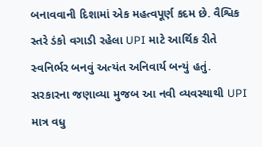બનાવવાની દિશામાં એક મહત્વપૂર્ણ કદમ છે. વૈશ્વિક સ્તરે ડંકો વગાડી રહેલા UPI માટે આર્થિક રીતે સ્વનિર્ભર બનવું અત્યંત અનિવાર્ય બન્યું હતું. સરકારના જણાવ્યા મુજબ આ નવી વ્યવસ્થાથી UPI માત્ર વધુ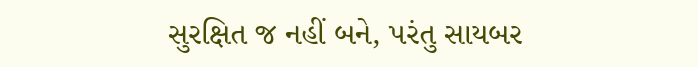સુરક્ષિત જ નહીં બને, પરંતુ સાયબર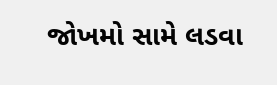જોખમો સામે લડવા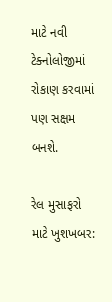માટે નવી ટેક્નોલોજીમાં રોકાણ કરવામાં પણ સક્ષમ બનશે.

રેલ મુસાફરો માટે ખુશખબર: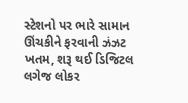સ્ટેશનો પર ભારે સામાન ઊંચકીને ફરવાની ઝંઝટ ખતમ, શરૂ થઈ ડિજિટલ લગેજ લોકર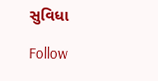સુવિધા

Follow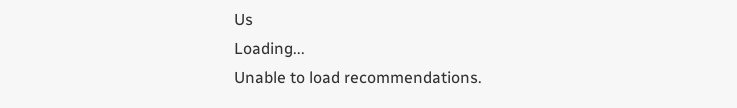Us
Loading...
Unable to load recommendations.